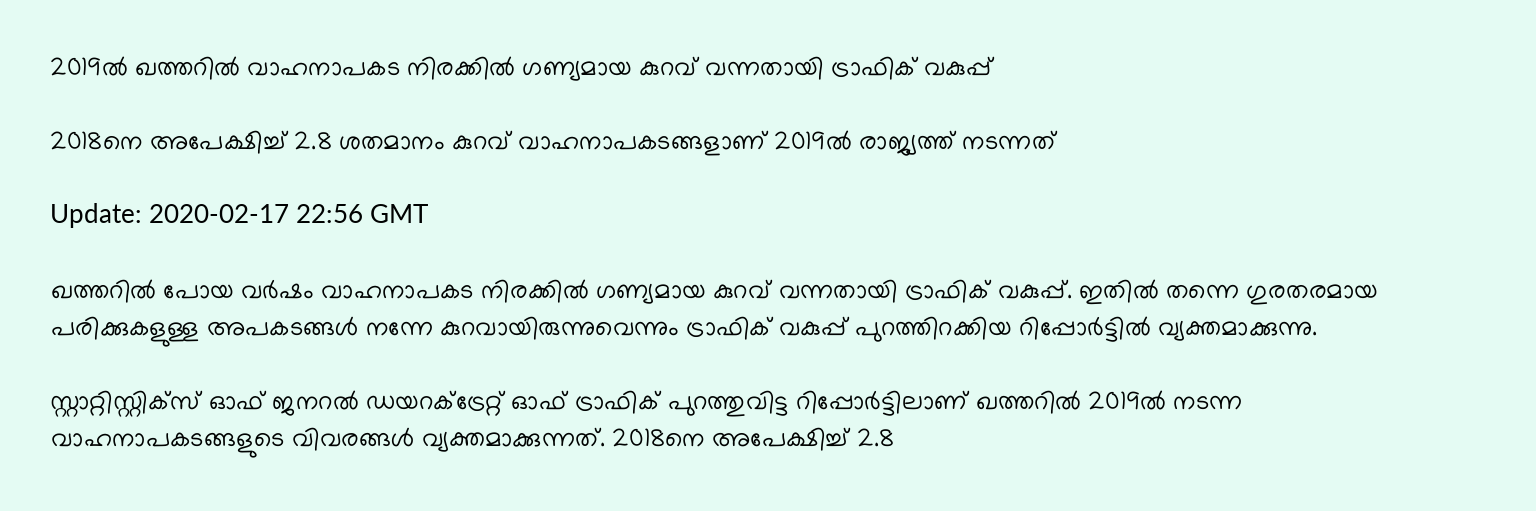2019ല്‍ ഖത്തറില്‍ വാഹനാപകട നിരക്കില്‍ ഗണ്യമായ കുറവ് വന്നതായി ട്രാഫിക് വകുപ്പ്

2018നെ അപേക്ഷിച്ച് 2.8 ശതമാനം കുറവ് വാഹനാപകടങ്ങളാണ് 2019ല്‍ രാജ്യത്ത് നടന്നത്

Update: 2020-02-17 22:56 GMT

ഖത്തറില്‍ പോയ വര്‍ഷം വാഹനാപകട നിരക്കില്‍ ഗണ്യമായ കുറവ് വന്നതായി ട്രാഫിക് വകുപ്പ്. ഇതില്‍ തന്നെ ഗുരതരമായ പരിക്കുകളുള്ള അപകടങ്ങള്‍ നന്നേ കുറവായിരുന്നുവെന്നും ട്രാഫിക് വകുപ്പ് പുറത്തിറക്കിയ റിപ്പോര്‍ട്ടില്‍ വ്യക്തമാക്കുന്നു.

സ്റ്റാറ്റിസ്റ്റിക്സ് ഓഫ് ജനറല്‍ ഡയറക്ട്രേറ്റ് ഓഫ് ട്രാഫിക് പുറത്തുവിട്ട റിപ്പോര്‍ട്ടിലാണ് ഖത്തറില്‍ 2019ല്‍ നടന്ന വാഹനാപകടങ്ങളുടെ വിവരങ്ങള്‍ വ്യക്തമാക്കുന്നത്. 2018നെ അപേക്ഷിച്ച് 2.8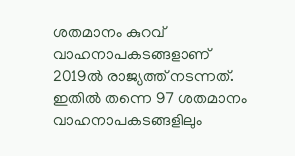ശതമാനം കുറവ് വാഹനാപകടങ്ങളാണ് 2019ല്‍ രാജ്യത്ത് നടന്നത്. ഇതില്‍ തന്നെ 97 ശതമാനം വാഹനാപകടങ്ങളിലും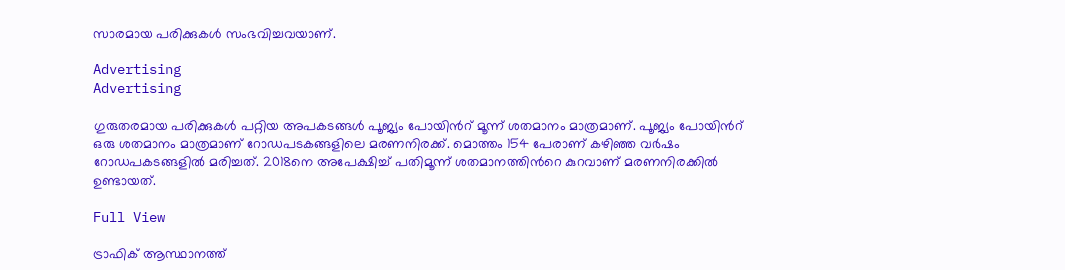സാരമായ പരിക്കുകള്‍ സംഭവിച്ചവയാണ്.

Advertising
Advertising

ഗുരുതരമായ പരിക്കുകള്‍ പറ്റിയ അപകടങ്ങള്‍ പൂജ്യം പോയിന്‍റ് മൂന്ന് ശതമാനം മാത്രമാണ്. പൂജ്യം പോയിന്‍റ് ഒരു ശതമാനം മാത്രമാണ് റോഡപടകങ്ങളിലെ മരണനിരക്ക്. മൊത്തം 154 പേരാണ് കഴിഞ്ഞ വര്‍ഷം റോഡപകടങ്ങളില്‍ മരിച്ചത്. 2018നെ അപേക്ഷിച്ച് പതിമൂന്ന് ശതമാനത്തിന്‍റെ കുറവാണ് മരണനിരക്കില്‍ ഉണ്ടായത്.

Full View

ട്രാഫിക് ആസ്ഥാനത്ത്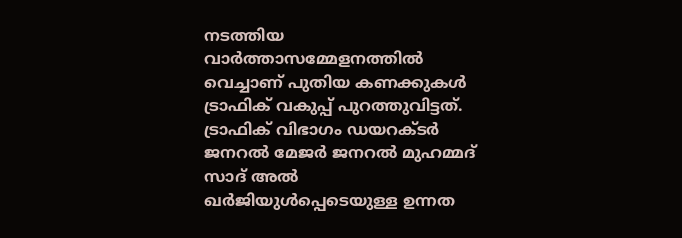നടത്തിയ വാര്‍ത്താസമ്മേളനത്തില്‍ വെച്ചാണ് പുതിയ കണക്കുകള്‍ ട്രാഫിക് വകുപ്പ് പുറത്തുവിട്ടത്. ട്രാഫിക് വിഭാഗം ഡയറക്ടര്‍ ജനറല്‍ മേജര്‍ ജനറല്‍ മുഹമ്മദ് സാദ് അല്‍ ഖര്‍ജിയുള്‍പ്പെടെയുള്ള ഉന്നത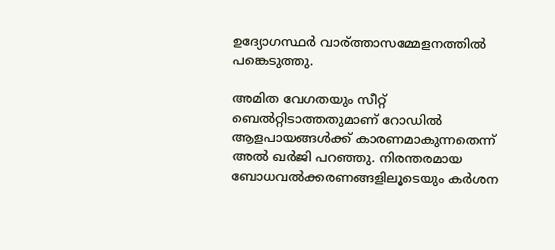ഉദ്യോഗസ്ഥര്‍ വാര‍്ത്താസമ്മേളനത്തില്‍ പങ്കെടുത്തു.

അമിത വേഗതയും സീറ്റ് ബെല്‍റ്റിടാത്തതുമാണ് റോഡില്‍ ആളപായങ്ങള്‍ക്ക് കാരണമാകുന്നതെന്ന് അല്‍ ഖര്‍ജി പറഞ്ഞു. നിരന്തരമായ ബോധവല്‍ക്കരണങ്ങളിലൂടെയും കര്‍ശന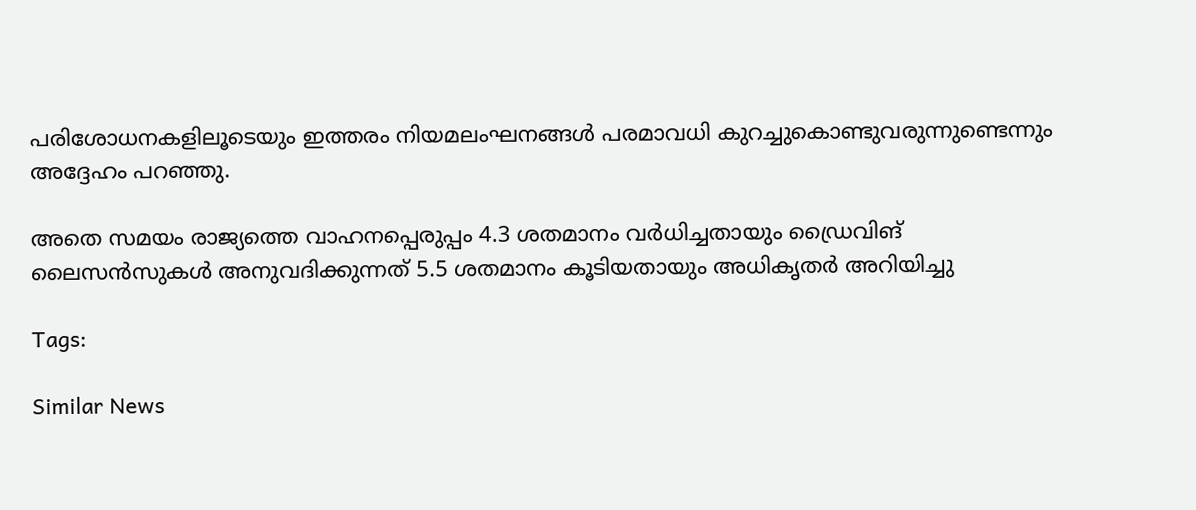പരിശോധനകളിലൂടെയും ഇത്തരം നിയമലംഘനങ്ങള്‍ പരമാവധി കുറച്ചുകൊണ്ടുവരുന്നുണ്ടെന്നും അദ്ദേഹം പറഞ്ഞു.

അതെ സമയം രാജ്യത്തെ വാഹനപ്പെരുപ്പം 4.3 ശതമാനം വര്‍ധിച്ചതായും ഡ്രൈവിങ് ലൈസന്‍സുകള്‍ അനുവദിക്കുന്നത് 5.5 ശതമാനം കൂടിയതായും അധികൃതര്‍ അറിയിച്ചു

Tags:

Similar News